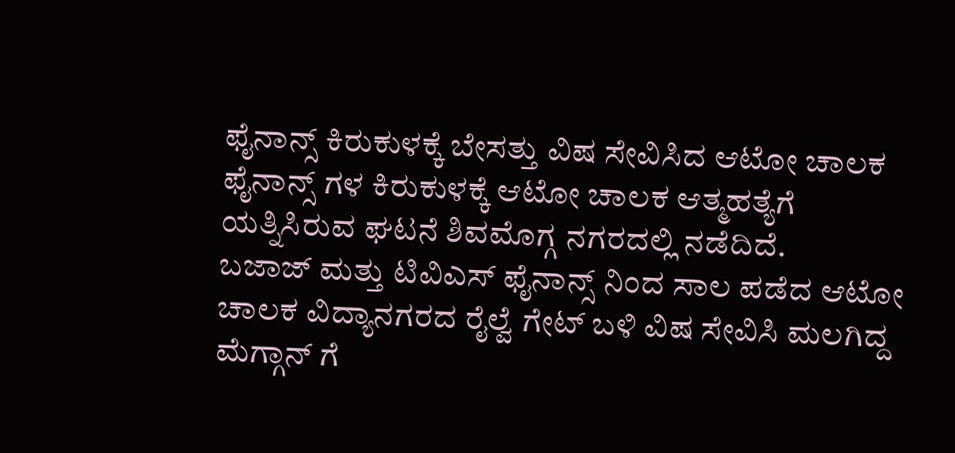ಫೈನಾನ್ಸ್ ಕಿರುಕುಳಕ್ಕೆ ಬೇಸತ್ತು ವಿಷ ಸೇವಿಸಿದ ಆಟೋ ಚಾಲಕ
ಫೈನಾನ್ಸ್ ಗಳ ಕಿರುಕುಳಕ್ಕೆ ಆಟೋ ಚಾಲಕ ಆತ್ಮಹತ್ಯೆಗೆ ಯತ್ನಿಸಿರುವ ಘಟನೆ ಶಿವಮೊಗ್ಗ ನಗರದಲ್ಲಿ ನಡೆದಿದೆ.
ಬಜಾಜ್ ಮತ್ತು ಟಿವಿಎಸ್ ಫೈನಾನ್ಸ್ ನಿಂದ ಸಾಲ ಪಡೆದ ಆಟೋ ಚಾಲಕ ವಿದ್ಯಾನಗರದ ರೈಲ್ವೆ ಗೇಟ್ ಬಳಿ ವಿಷ ಸೇವಿಸಿ ಮಲಗಿದ್ದ ಮೆಗ್ಗಾನ್ ಗೆ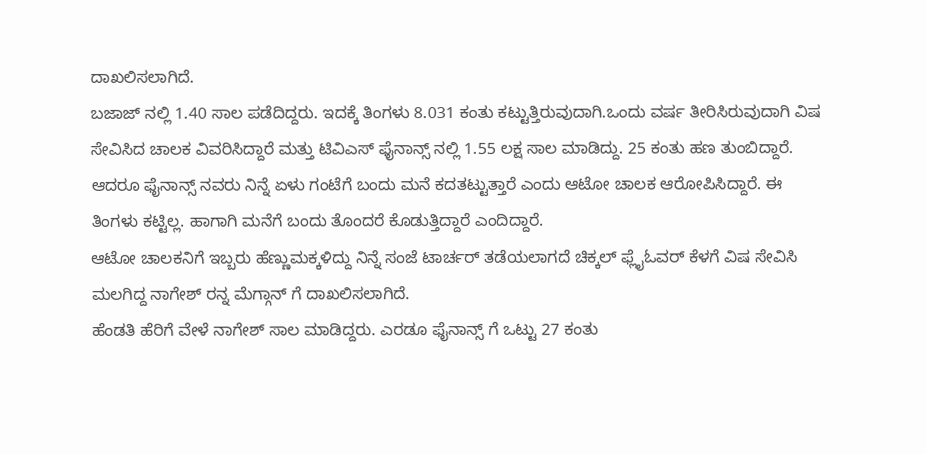ದಾಖಲಿಸಲಾಗಿದೆ.
ಬಜಾಜ್ ನಲ್ಲಿ 1.40 ಸಾಲ ಪಡೆದಿದ್ದರು. ಇದಕ್ಕೆ ತಿಂಗಳು 8.031 ಕಂತು ಕಟ್ಟುತ್ತಿರುವುದಾಗಿ.ಒಂದು ವರ್ಷ ತೀರಿಸಿರುವುದಾಗಿ ವಿಷ ಸೇವಿಸಿದ ಚಾಲಕ ವಿವರಿಸಿದ್ದಾರೆ ಮತ್ತು ಟಿವಿಎಸ್ ಫೈನಾನ್ಸ್ ನಲ್ಲಿ 1.55 ಲಕ್ಷ ಸಾಲ ಮಾಡಿದ್ದು. 25 ಕಂತು ಹಣ ತುಂಬಿದ್ದಾರೆ. ಆದರೂ ಫೈನಾನ್ಸ್ ನವರು ನಿನ್ನೆ ಏಳು ಗಂಟೆಗೆ ಬಂದು ಮನೆ ಕದತಟ್ಟುತ್ತಾರೆ ಎಂದು ಆಟೋ ಚಾಲಕ ಆರೋಪಿಸಿದ್ದಾರೆ. ಈ ತಿಂಗಳು ಕಟ್ಟಿಲ್ಲ. ಹಾಗಾಗಿ ಮನೆಗೆ ಬಂದು ತೊಂದರೆ ಕೊಡುತ್ತಿದ್ದಾರೆ ಎಂದಿದ್ದಾರೆ.
ಆಟೋ ಚಾಲಕನಿಗೆ ಇಬ್ಬರು ಹೆಣ್ಣುಮಕ್ಕಳಿದ್ದು ನಿನ್ನೆ ಸಂಜೆ ಟಾರ್ಚರ್ ತಡೆಯಲಾಗದೆ ಚಿಕ್ಕಲ್ ಫ್ಲೈಓವರ್ ಕೆಳಗೆ ವಿಷ ಸೇವಿಸಿ ಮಲಗಿದ್ದ ನಾಗೇಶ್ ರನ್ನ ಮೆಗ್ಗಾನ್ ಗೆ ದಾಖಲಿಸಲಾಗಿದೆ.
ಹೆಂಡತಿ ಹೆರಿಗೆ ವೇಳೆ ನಾಗೇಶ್ ಸಾಲ ಮಾಡಿದ್ದರು. ಎರಡೂ ಫೈನಾನ್ಸ್ ಗೆ ಒಟ್ಟು 27 ಕಂತು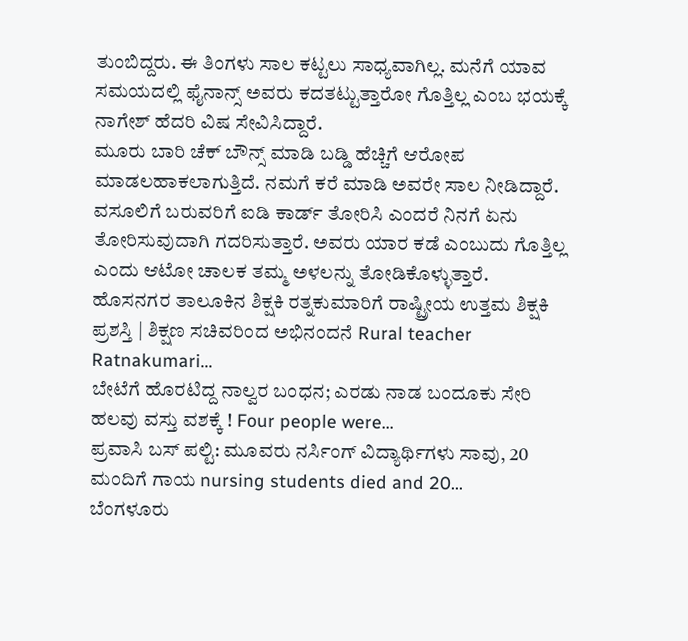ತುಂಬಿದ್ದರು. ಈ ತಿಂಗಳು ಸಾಲ ಕಟ್ಟಲು ಸಾಧ್ಯವಾಗಿಲ್ಲ. ಮನೆಗೆ ಯಾವ ಸಮಯದಲ್ಲಿ ಫೈನಾನ್ಸ್ ಅವರು ಕದತಟ್ಟುತ್ತಾರೋ ಗೊತ್ತಿಲ್ಲ ಎಂಬ ಭಯಕ್ಕೆ ನಾಗೇಶ್ ಹೆದರಿ ವಿಷ ಸೇವಿಸಿದ್ದಾರೆ.
ಮೂರು ಬಾರಿ ಚೆಕ್ ಬೌನ್ಸ್ ಮಾಡಿ ಬಡ್ಡಿ ಹೆಚ್ಚಿಗೆ ಆರೋಪ ಮಾಡಲಹಾಕಲಾಗುತ್ತಿದೆ. ನಮಗೆ ಕರೆ ಮಾಡಿ ಅವರೇ ಸಾಲ ನೀಡಿದ್ದಾರೆ. ವಸೂಲಿಗೆ ಬರುವರಿಗೆ ಐಡಿ ಕಾರ್ಡ್ ತೋರಿಸಿ ಎಂದರೆ ನಿನಗೆ ಏನು ತೋರಿಸುವುದಾಗಿ ಗದರಿಸುತ್ತಾರೆ. ಅವರು ಯಾರ ಕಡೆ ಎಂಬುದು ಗೊತ್ತಿಲ್ಲ ಎಂದು ಆಟೋ ಚಾಲಕ ತಮ್ಮ ಅಳಲನ್ನು ತೋಡಿಕೊಳ್ಳುತ್ತಾರೆ.
ಹೊಸನಗರ ತಾಲೂಕಿನ ಶಿಕ್ಷಕಿ ರತ್ನಕುಮಾರಿಗೆ ರಾಷ್ಟ್ರೀಯ ಉತ್ತಮ ಶಿಕ್ಷಕಿ ಪ್ರಶಸ್ತಿ | ಶಿಕ್ಷಣ ಸಚಿವರಿಂದ ಅಭಿನಂದನೆ Rural teacher Ratnakumari…
ಬೇಟೆಗೆ ಹೊರಟಿದ್ದ ನಾಲ್ವರ ಬಂಧನ; ಎರಡು ನಾಡ ಬಂದೂಕು ಸೇರಿ ಹಲವು ವಸ್ತು ವಶಕ್ಕೆ ! Four people were…
ಪ್ರವಾಸಿ ಬಸ್ ಪಲ್ಟಿ: ಮೂವರು ನರ್ಸಿಂಗ್ ವಿದ್ಯಾರ್ಥಿಗಳು ಸಾವು, 20 ಮಂದಿಗೆ ಗಾಯ nursing students died and 20…
ಬೆಂಗಳೂರು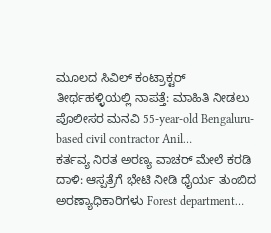ಮೂಲದ ಸಿವಿಲ್ ಕಂಟ್ರಾಕ್ಟರ್ ತೀರ್ಥಹಳ್ಳಿಯಲ್ಲಿ ನಾಪತ್ತೆ: ಮಾಹಿತಿ ನೀಡಲು ಪೊಲೀಸರ ಮನವಿ 55-year-old Bengaluru-based civil contractor Anil…
ಕರ್ತವ್ಯ ನಿರತ ಅರಣ್ಯ ವಾಚರ್ ಮೇಲೆ ಕರಡಿ ದಾಳಿ: ಆಸ್ಪತ್ರೆಗೆ ಭೇಟಿ ನೀಡಿ ಧೈರ್ಯ ತುಂಬಿದ ಅರಣ್ಯಾಧಿಕಾರಿಗಳು Forest department…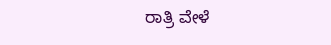ರಾತ್ರಿ ವೇಳೆ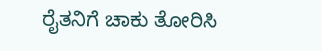ರೈತನಿಗೆ ಚಾಕು ತೋರಿಸಿ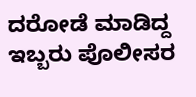ದರೋಡೆ ಮಾಡಿದ್ದ ಇಬ್ಬರು ಪೊಲೀಸರ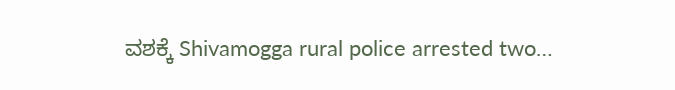ವಶಕ್ಕೆ Shivamogga rural police arrested two…